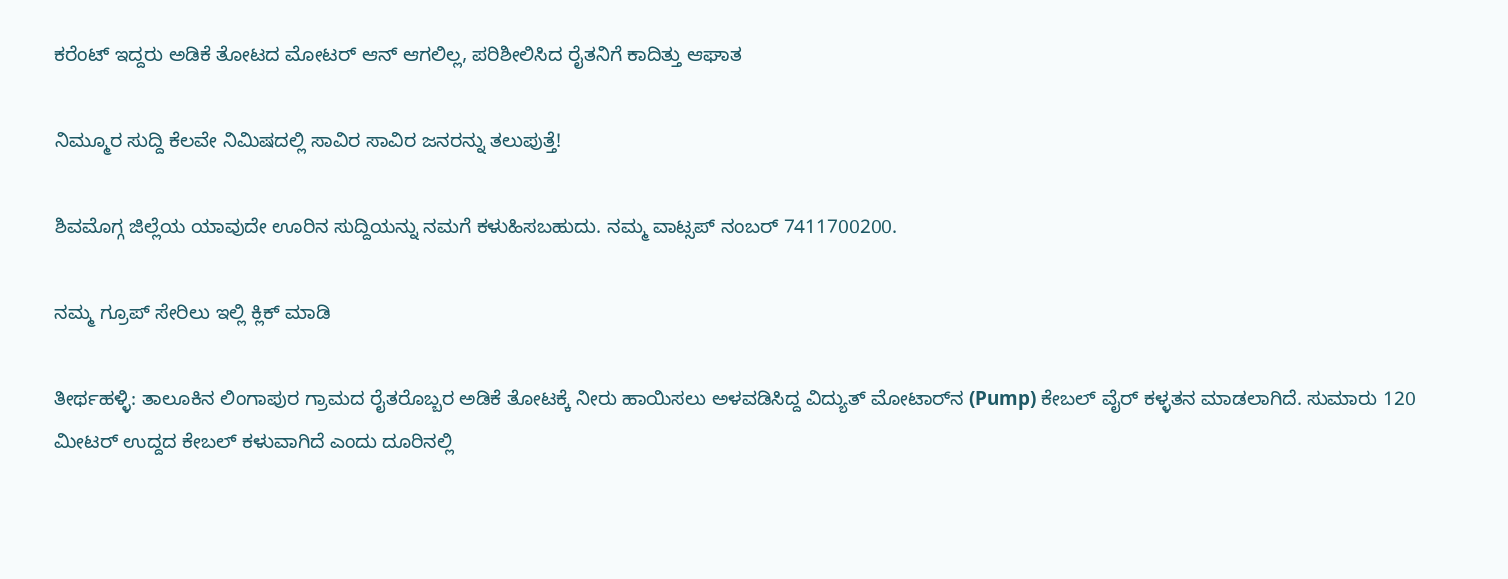ಕರೆಂಟ್‌ ಇದ್ದರು ಅಡಿಕೆ ತೋಟದ ಮೋಟರ್‌ ಆನ್‌ ಆಗಲಿಲ್ಲ, ಪರಿಶೀಲಿಸಿದ ರೈತನಿಗೆ ಕಾದಿತ್ತು ಆಘಾತ

ನಿಮ್ಮೂರ ಸುದ್ದಿ ಕೆಲವೇ ನಿಮಿಷದಲ್ಲಿ ಸಾವಿರ ಸಾವಿರ ಜನರನ್ನು ತಲುಪುತ್ತೆ!

ಶಿವಮೊಗ್ಗ ಜಿಲ್ಲೆಯ ಯಾವುದೇ ಊರಿನ ಸುದ್ದಿಯನ್ನು ನಮಗೆ ಕಳುಹಿಸಬಹುದು. ನಮ್ಮ ವಾಟ್ಸಪ್‌ ನಂಬರ್ 7411700200.

ನಮ್ಮ ಗ್ರೂಪ್‌ ಸೇರಿಲು ಇಲ್ಲಿ ಕ್ಲಿಕ್‌ ಮಾಡಿ

ತೀರ್ಥಹಳ್ಳಿ: ತಾಲೂಕಿನ ಲಿಂಗಾಪುರ ಗ್ರಾಮದ ರೈತರೊಬ್ಬರ ಅಡಿಕೆ ತೋಟಕ್ಕೆ ನೀರು ಹಾಯಿಸಲು ಅಳವಡಿಸಿದ್ದ ವಿದ್ಯುತ್ ಮೋಟಾರ್‌ನ (Pump) ಕೇಬಲ್ ವೈರ್‌ ಕಳ್ಳತನ ಮಾಡಲಾಗಿದೆ. ಸುಮಾರು 120 ಮೀಟರ್ ಉದ್ದದ ಕೇಬಲ್ ಕಳುವಾಗಿದೆ ಎಂದು ದೂರಿನಲ್ಲಿ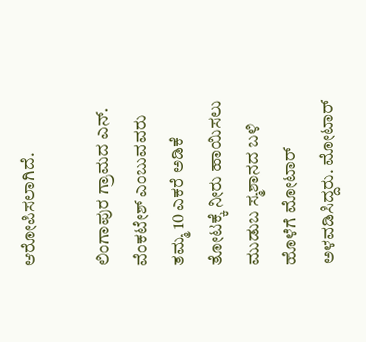ಆರೋಪಿಸಲಾಗಿದೆ.

ಲಿಂಗಾಪುರ ಗ್ರಾಮದ ಎನ್. ವೆಂಕಟೇಶ್ ಎಂಬುವವರು ತಮ್ಮ 10 ಎಕರೆ ಅಡಿಕೆ ತೋಟಕ್ಕೆ ನೀರು ಹಾಯಿಸಲು ಮುಡುಬ ಸ್ಮಶಾನದ ಬಳಿ ಹೊಳೆಗೆ ಮೋಟಾರ್ ಅಳವಡಿಸಿದ್ದರು. ಮೋಟಾರ್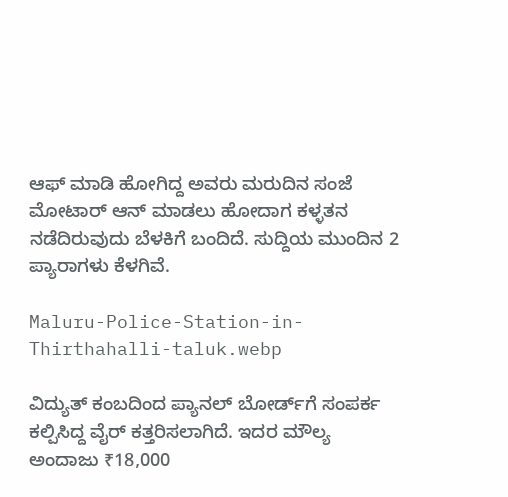ಆಫ್ ಮಾಡಿ ಹೋಗಿದ್ದ ಅವರು ಮರುದಿನ ಸಂಜೆ ಮೋಟಾರ್ ಆನ್ ಮಾಡಲು ಹೋದಾಗ ಕಳ್ಳತನ ನಡೆದಿರುವುದು ಬೆಳಕಿಗೆ ಬಂದಿದೆ. ಸುದ್ದಿಯ ಮುಂದಿನ 2 ಪ್ಯಾರಾಗಳು ಕೆಳಗಿವೆ.

Maluru-Police-Station-in-Thirthahalli-taluk.webp

ವಿದ್ಯುತ್ ಕಂಬದಿಂದ ಪ್ಯಾನಲ್ ಬೋರ್ಡ್‌ಗೆ ಸಂಪರ್ಕ ಕಲ್ಪಿಸಿದ್ದ ವೈರ್‌ ಕತ್ತರಿಸಲಾಗಿದೆ. ಇದರ ಮೌಲ್ಯ ಅಂದಾಜು ₹18,000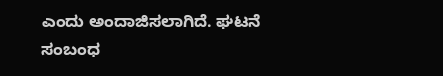ಎಂದು ಅಂದಾಜಿಸಲಾಗಿದೆ. ಘಟನೆ ಸಂಬಂಧ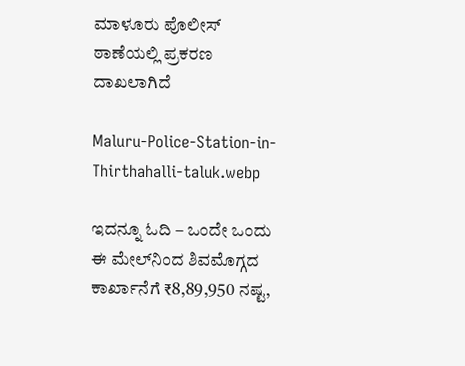ಮಾಳೂರು ಪೊಲೀಸ್‌ ಠಾಣೆಯಲ್ಲಿ ಪ್ರಕರಣ ದಾಖಲಾಗಿದೆ

Maluru-Police-Station-in-Thirthahalli-taluk.webp

ಇದನ್ನೂ ಓದಿ – ಒಂದೇ ಒಂದು ಈ ಮೇಲ್‌ನಿಂದ ಶಿವಮೊಗ್ಗದ ಕಾರ್ಖಾನೆಗೆ ₹8,89,950 ನಷ್ಟ,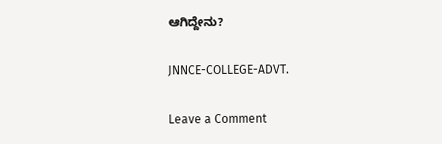ಆಗಿದ್ದೇನು?

JNNCE-COLLEGE-ADVT.

Leave a Comment